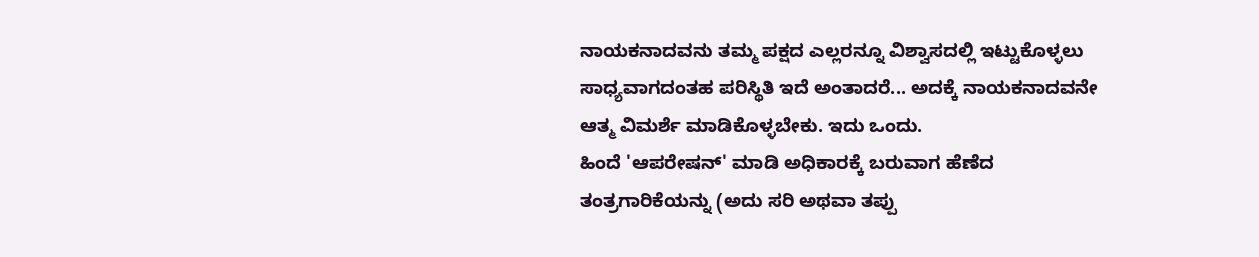ನಾಯಕನಾದವನು ತಮ್ಮ ಪಕ್ಷದ ಎಲ್ಲರನ್ನೂ ವಿಶ್ವಾಸದಲ್ಲಿ ಇಟ್ಟುಕೊಳ್ಳಲು ಸಾಧ್ಯವಾಗದಂತಹ ಪರಿಸ್ಥಿತಿ ಇದೆ ಅಂತಾದರೆ... ಅದಕ್ಕೆ ನಾಯಕನಾದವನೇ ಆತ್ಮ ವಿಮರ್ಶೆ ಮಾಡಿಕೊಳ್ಳಬೇಕು. ಇದು ಒಂದು.
ಹಿಂದೆ 'ಆಪರೇಷನ್' ಮಾಡಿ ಅಧಿಕಾರಕ್ಕೆ ಬರುವಾಗ ಹೆಣೆದ ತಂತ್ರಗಾರಿಕೆಯನ್ನು (ಅದು ಸರಿ ಅಥವಾ ತಪ್ಪು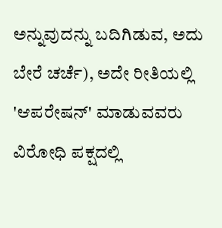ಅನ್ನುವುದನ್ನು ಬದಿಗಿಡುವ, ಅದು ಬೇರೆ ಚರ್ಚೆ), ಅದೇ ರೀತಿಯಲ್ಲಿ 'ಆಪರೇಷನ್' ಮಾಡುವವರು ವಿರೋಧಿ ಪಕ್ಷದಲ್ಲಿ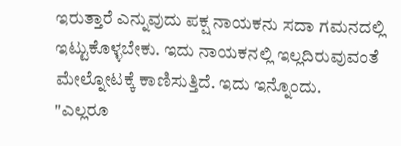ಇರುತ್ತಾರೆ ಎನ್ನುವುದು ಪಕ್ಷ ನಾಯಕನು ಸದಾ ಗಮನದಲ್ಲಿ ಇಟ್ಟುಕೊಳ್ಳಬೇಕು. ಇದು ನಾಯಕನಲ್ಲಿ ಇಲ್ಲದಿರುವುವಂತೆ ಮೇಲ್ನೋಟಕ್ಕೆ ಕಾಣಿಸುತ್ತಿದೆ. ಇದು ಇನ್ನೊಂದು.
"ಎಲ್ಲರೂ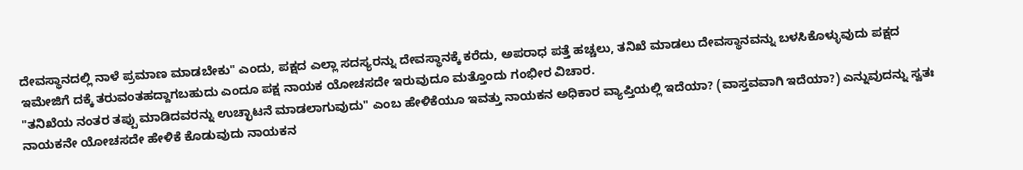ದೇವಸ್ಥಾನದಲ್ಲಿ ನಾಳೆ ಪ್ರಮಾಣ ಮಾಡಬೇಕು" ಎಂದು, ಪಕ್ಷದ ಎಲ್ಲಾ ಸದಸ್ಯರನ್ನು ದೇವಸ್ಥಾನಕ್ಕೆ ಕರೆದು, ಅಪರಾಧ ಪತ್ತೆ ಹಚ್ಚಲು, ತನಿಖೆ ಮಾಡಲು ದೇವಸ್ಥಾನವನ್ನು ಬಳಸಿಕೊಳ್ಳುವುದು ಪಕ್ಷದ ಇಮೇಜಿಗೆ ದಕ್ಕೆ ತರುವಂತಹದ್ದಾಗಬಹುದು ಎಂದೂ ಪಕ್ಷ ನಾಯಕ ಯೋಚಸದೇ ಇರುವುದೂ ಮತ್ತೊಂದು ಗಂಭೀರ ವಿಚಾರ.
"ತನಿಖೆಯ ನಂತರ ತಪ್ಪು ಮಾಡಿದವರನ್ನು ಉಚ್ಛಾಟನೆ ಮಾಡಲಾಗುವುದು" ಎಂಬ ಹೇಳಿಕೆಯೂ ಇವತ್ತು ನಾಯಕನ ಅಧಿಕಾರ ವ್ಯಾಪ್ತಿಯಲ್ಲಿ ಇದೆಯಾ? (ವಾಸ್ತವವಾಗಿ ಇದೆಯಾ?) ಎನ್ನುವುದನ್ನು ಸ್ವತಃ ನಾಯಕನೇ ಯೋಚಸದೇ ಹೇಳಿಕೆ ಕೊಡುವುದು ನಾಯಕನ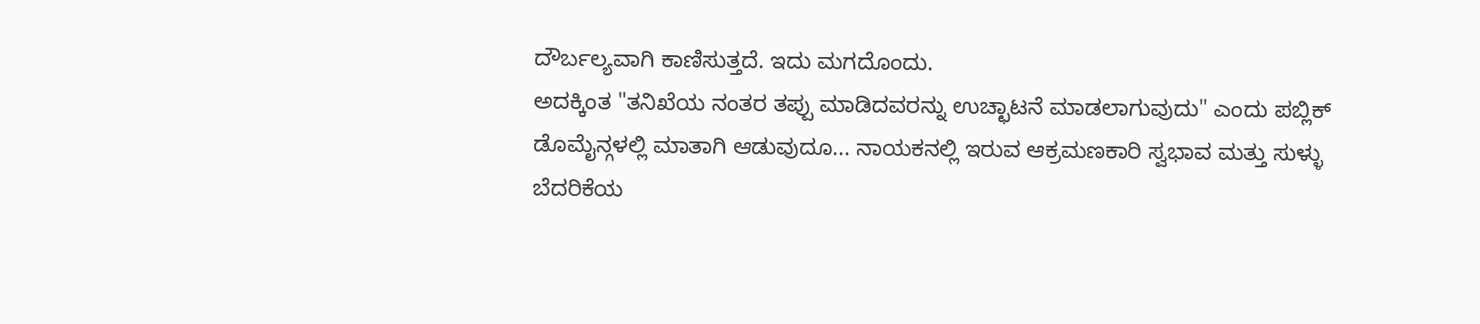ದೌರ್ಬಲ್ಯವಾಗಿ ಕಾಣಿಸುತ್ತದೆ. ಇದು ಮಗದೊಂದು.
ಅದಕ್ಕಿಂತ "ತನಿಖೆಯ ನಂತರ ತಪ್ಪು ಮಾಡಿದವರನ್ನು ಉಚ್ಛಾಟನೆ ಮಾಡಲಾಗುವುದು" ಎಂದು ಪಬ್ಲಿಕ್ ಡೊಮೈನ್ಗಳಲ್ಲಿ ಮಾತಾಗಿ ಆಡುವುದೂ... ನಾಯಕನಲ್ಲಿ ಇರುವ ಆಕ್ರಮಣಕಾರಿ ಸ್ವಭಾವ ಮತ್ತು ಸುಳ್ಳು ಬೆದರಿಕೆಯ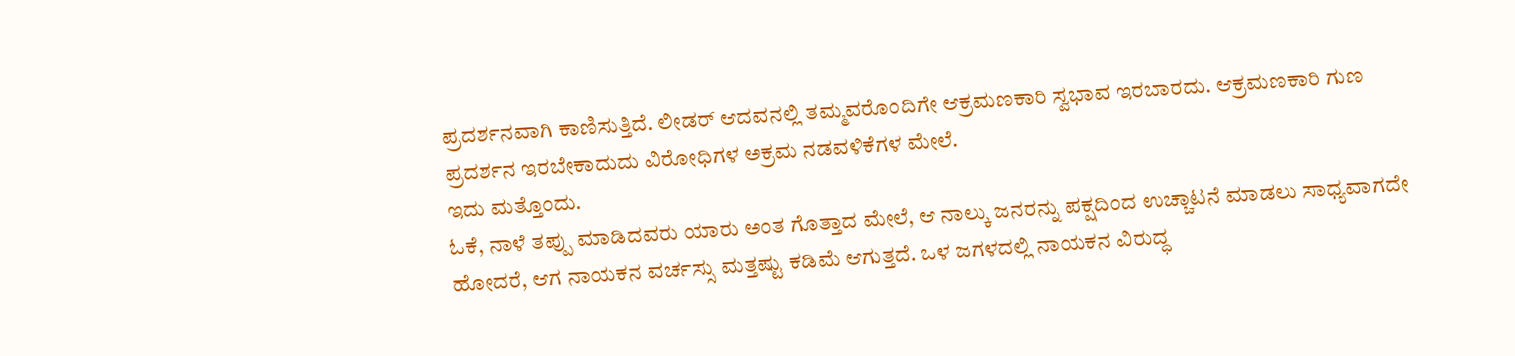ಪ್ರದರ್ಶನವಾಗಿ ಕಾಣಿಸುತ್ತಿದೆ. ಲೀಡರ್ ಆದವನಲ್ಲಿ ತಮ್ಮವರೊಂದಿಗೇ ಆಕ್ರಮಣಕಾರಿ ಸ್ವಭಾವ ಇರಬಾರದು. ಆಕ್ರಮಣಕಾರಿ ಗುಣ ಪ್ರದರ್ಶನ ಇರಬೇಕಾದುದು ವಿರೋಧಿಗಳ ಅಕ್ರಮ ನಡವಳಿಕೆಗಳ ಮೇಲೆ.
ಇದು ಮತ್ತೊಂದು.
ಓಕೆ, ನಾಳೆ ತಪ್ಪು ಮಾಡಿದವರು ಯಾರು ಅಂತ ಗೊತ್ತಾದ ಮೇಲೆ, ಆ ನಾಲ್ಕು ಜನರನ್ನು ಪಕ್ಷದಿಂದ ಉಚ್ಚಾಟನೆ ಮಾಡಲು ಸಾಧ್ಯವಾಗದೇ ಹೋದರೆ, ಆಗ ನಾಯಕನ ವರ್ಚಸ್ಸು ಮತ್ತಷ್ಟು ಕಡಿಮೆ ಆಗುತ್ತದೆ. ಒಳ ಜಗಳದಲ್ಲಿ ನಾಯಕನ ವಿರುದ್ಧ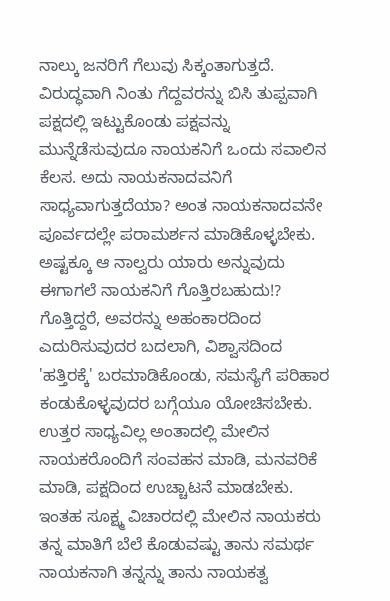ನಾಲ್ಕು ಜನರಿಗೆ ಗೆಲುವು ಸಿಕ್ಕಂತಾಗುತ್ತದೆ. ವಿರುದ್ಧವಾಗಿ ನಿಂತು ಗೆದ್ದವರನ್ನು ಬಿಸಿ ತುಪ್ಪವಾಗಿ ಪಕ್ಷದಲ್ಲಿ ಇಟ್ಟುಕೊಂಡು ಪಕ್ಷವನ್ನು ಮುನ್ನೆಡೆಸುವುದೂ ನಾಯಕನಿಗೆ ಒಂದು ಸವಾಲಿನ ಕೆಲಸ. ಅದು ನಾಯಕನಾದವನಿಗೆ ಸಾಧ್ಯವಾಗುತ್ತದೆಯಾ? ಅಂತ ನಾಯಕನಾದವನೇ ಪೂರ್ವದಲ್ಲೇ ಪರಾಮರ್ಶನ ಮಾಡಿಕೊಳ್ಳಬೇಕು.
ಅಷ್ಟಕ್ಕೂ ಆ ನಾಲ್ವರು ಯಾರು ಅನ್ನುವುದು ಈಗಾಗಲೆ ನಾಯಕನಿಗೆ ಗೊತ್ತಿರಬಹುದು!? ಗೊತ್ತಿದ್ದರೆ, ಅವರನ್ನು ಅಹಂಕಾರದಿಂದ ಎದುರಿಸುವುದರ ಬದಲಾಗಿ, ವಿಶ್ವಾಸದಿಂದ 'ಹತ್ತಿರಕ್ಕೆ' ಬರಮಾಡಿಕೊಂಡು, ಸಮಸ್ಯೆಗೆ ಪರಿಹಾರ ಕಂಡುಕೊಳ್ಳವುದರ ಬಗ್ಗೆಯೂ ಯೋಚಿಸಬೇಕು. ಉತ್ತರ ಸಾಧ್ಯವಿಲ್ಲ ಅಂತಾದಲ್ಲಿ ಮೇಲಿನ ನಾಯಕರೊಂದಿಗೆ ಸಂವಹನ ಮಾಡಿ, ಮನವರಿಕೆ ಮಾಡಿ, ಪಕ್ಷದಿಂದ ಉಚ್ಚಾಟನೆ ಮಾಡಬೇಕು. ಇಂತಹ ಸೂಕ್ಷ್ಮ ವಿಚಾರದಲ್ಲಿ ಮೇಲಿನ ನಾಯಕರು ತನ್ನ ಮಾತಿಗೆ ಬೆಲೆ ಕೊಡುವಷ್ಟು ತಾನು ಸಮರ್ಥ ನಾಯಕನಾಗಿ ತನ್ನನ್ನು ತಾನು ನಾಯಕತ್ವ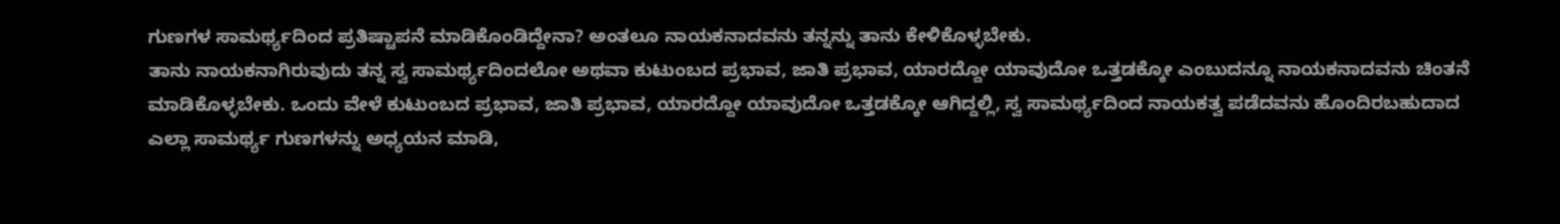ಗುಣಗಳ ಸಾಮರ್ಥ್ಯದಿಂದ ಪ್ರತಿಷ್ಟಾಪನೆ ಮಾಡಿಕೊಂಡಿದ್ದೇನಾ? ಅಂತಲೂ ನಾಯಕನಾದವನು ತನ್ನನ್ನು ತಾನು ಕೇಳಿಕೊಳ್ಳಬೇಕು.
ತಾನು ನಾಯಕನಾಗಿರುವುದು ತನ್ನ ಸ್ವ ಸಾಮರ್ಥ್ಯದಿಂದಲೋ ಅಥವಾ ಕುಟುಂಬದ ಪ್ರಭಾವ, ಜಾತಿ ಪ್ರಭಾವ, ಯಾರದ್ದೋ ಯಾವುದೋ ಒತ್ತಡಕ್ಕೋ ಎಂಬುದನ್ನೂ ನಾಯಕನಾದವನು ಚಿಂತನೆ ಮಾಡಿಕೊಳ್ಳಬೇಕು. ಒಂದು ವೇಳೆ ಕುಟುಂಬದ ಪ್ರಭಾವ, ಜಾತಿ ಪ್ರಭಾವ, ಯಾರದ್ದೋ ಯಾವುದೋ ಒತ್ತಡಕ್ಕೋ ಆಗಿದ್ದಲ್ಲಿ, ಸ್ವ ಸಾಮರ್ಥ್ಯದಿಂದ ನಾಯಕತ್ವ ಪಡೆದವನು ಹೊಂದಿರಬಹುದಾದ ಎಲ್ಲಾ ಸಾಮರ್ಥ್ಯ ಗುಣಗಳನ್ನು ಅಧ್ಯಯನ ಮಾಡಿ,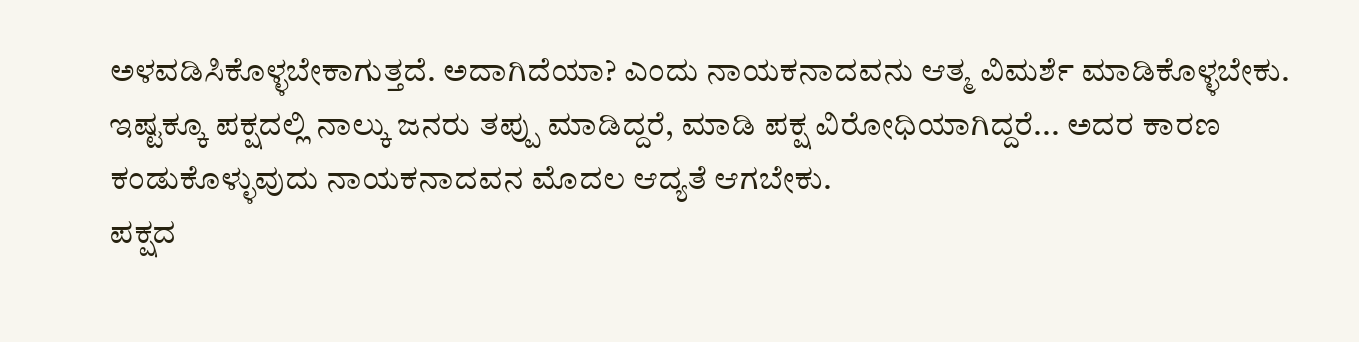ಅಳವಡಿಸಿಕೊಳ್ಳಬೇಕಾಗುತ್ತದೆ. ಅದಾಗಿದೆಯಾ? ಎಂದು ನಾಯಕನಾದವನು ಆತ್ಮ ವಿಮರ್ಶೆ ಮಾಡಿಕೊಳ್ಳಬೇಕು.
ಇಷ್ಟಕ್ಕೂ ಪಕ್ಷದಲ್ಲಿ ನಾಲ್ಕು ಜನರು ತಪ್ಪು ಮಾಡಿದ್ದರೆ, ಮಾಡಿ ಪಕ್ಷ ವಿರೋಧಿಯಾಗಿದ್ದರೆ... ಅದರ ಕಾರಣ ಕಂಡುಕೊಳ್ಳುವುದು ನಾಯಕನಾದವನ ಮೊದಲ ಆದ್ಯತೆ ಆಗಬೇಕು.
ಪಕ್ಷದ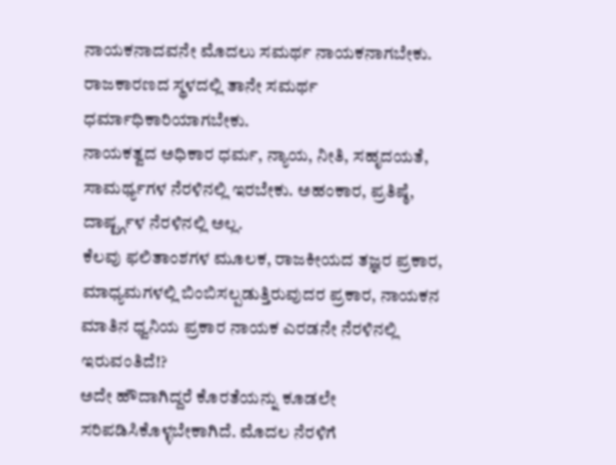ನಾಯಕನಾದವನೇ ಮೊದಲು ಸಮರ್ಥ ನಾಯಕನಾಗಬೇಕು. ರಾಜಕಾರಣದ ಸ್ಥಳದಲ್ಲಿ ತಾನೇ ಸಮರ್ಥ ಧರ್ಮಾಧಿಕಾರಿಯಾಗಬೇಕು.
ನಾಯಕತ್ವದ ಅಧಿಕಾರ ಧರ್ಮ, ನ್ಯಾಯ, ನೀತಿ, ಸಹೃದಯತೆ, ಸಾಮರ್ಥ್ಯಗಳ ನೆರಳಿನಲ್ಲಿ ಇರಬೇಕು. ಅಹಂಕಾರ, ಪ್ರತಿಷ್ಠೆ, ದಾರ್ಷ್ಟ್ಗಳ ನೆರಳಿನಲ್ಲಿ ಅಲ್ಲ.
ಕೆಲವು ಫಲಿತಾಂಶಗಳ ಮೂಲಕ, ರಾಜಕೀಯದ ತಜ್ಞರ ಪ್ರಕಾರ, ಮಾಧ್ಯಮಗಳಲ್ಲಿ ಬಿಂಬಿಸಲ್ಪಡುತ್ತಿರುವುದರ ಪ್ರಕಾರ, ನಾಯಕನ ಮಾತಿನ ಧ್ವನಿಯ ಪ್ರಕಾರ ನಾಯಕ ಎರಡನೇ ನೆರಳಿನಲ್ಲಿ ಇರುವಂತಿದೆ!?
ಅದೇ ಹೌದಾಗಿದ್ದರೆ ಕೊರತೆಯನ್ನು ಕೂಡಲೇ ಸರಿಪಡಿಸಿಕೊಳ್ಳಬೇಕಾಗಿದೆ. ಮೊದಲ ನೆರಳಿಗೆ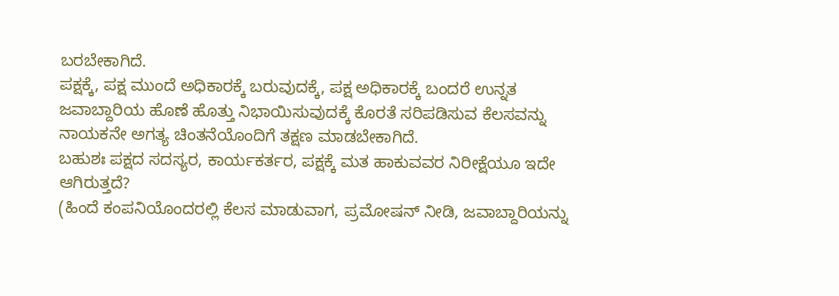ಬರಬೇಕಾಗಿದೆ.
ಪಕ್ಷಕ್ಕೆ, ಪಕ್ಷ ಮುಂದೆ ಅಧಿಕಾರಕ್ಕೆ ಬರುವುದಕ್ಕೆ, ಪಕ್ಷ ಅಧಿಕಾರಕ್ಕೆ ಬಂದರೆ ಉನ್ನತ ಜವಾಬ್ದಾರಿಯ ಹೊಣೆ ಹೊತ್ತು ನಿಭಾಯಿಸುವುದಕ್ಕೆ ಕೊರತೆ ಸರಿಪಡಿಸುವ ಕೆಲಸವನ್ನು ನಾಯಕನೇ ಅಗತ್ಯ ಚಿಂತನೆಯೊಂದಿಗೆ ತಕ್ಷಣ ಮಾಡಬೇಕಾಗಿದೆ.
ಬಹುಶಃ ಪಕ್ಷದ ಸದಸ್ಯರ, ಕಾರ್ಯಕರ್ತರ, ಪಕ್ಷಕ್ಕೆ ಮತ ಹಾಕುವವರ ನಿರೀಕ್ಷೆಯೂ ಇದೇ ಆಗಿರುತ್ತದೆ?
(ಹಿಂದೆ ಕಂಪನಿಯೊಂದರಲ್ಲಿ ಕೆಲಸ ಮಾಡುವಾಗ, ಪ್ರಮೋಷನ್ ನೀಡಿ, ಜವಾಬ್ದಾರಿಯನ್ನು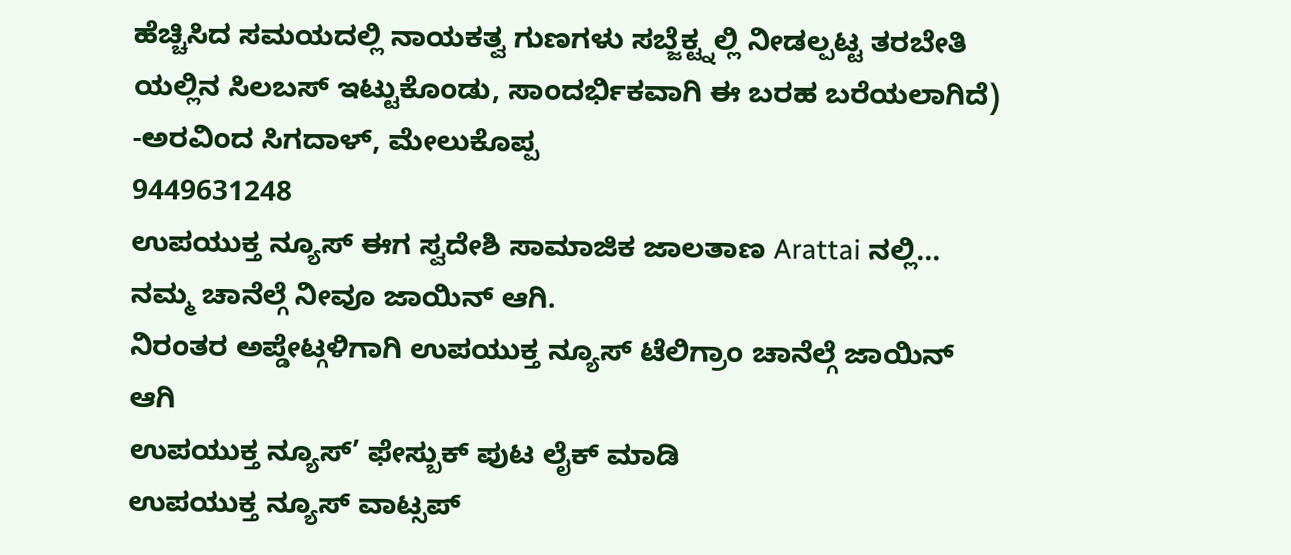ಹೆಚ್ಚಿಸಿದ ಸಮಯದಲ್ಲಿ ನಾಯಕತ್ವ ಗುಣಗಳು ಸಬ್ಜೆಕ್ಟ್ನಲ್ಲಿ ನೀಡಲ್ಪಟ್ಟ ತರಬೇತಿ ಯಲ್ಲಿನ ಸಿಲಬಸ್ ಇಟ್ಟುಕೊಂಡು, ಸಾಂದರ್ಭಿಕವಾಗಿ ಈ ಬರಹ ಬರೆಯಲಾಗಿದೆ)
-ಅರವಿಂದ ಸಿಗದಾಳ್, ಮೇಲುಕೊಪ್ಪ
9449631248
ಉಪಯುಕ್ತ ನ್ಯೂಸ್ ಈಗ ಸ್ವದೇಶಿ ಸಾಮಾಜಿಕ ಜಾಲತಾಣ Arattai ನಲ್ಲಿ... ನಮ್ಮ ಚಾನೆಲ್ಗೆ ನೀವೂ ಜಾಯಿನ್ ಆಗಿ.
ನಿರಂತರ ಅಪ್ಡೇಟ್ಗಳಿಗಾಗಿ ಉಪಯುಕ್ತ ನ್ಯೂಸ್ ಟೆಲಿಗ್ರಾಂ ಚಾನೆಲ್ಗೆ ಜಾಯಿನ್ ಆಗಿ
ಉಪಯುಕ್ತ ನ್ಯೂಸ್’ ಫೇಸ್ಬುಕ್ ಪುಟ ಲೈಕ್ ಮಾಡಿ
ಉಪಯುಕ್ತ ನ್ಯೂಸ್ ವಾಟ್ಸಪ್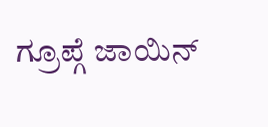ಗ್ರೂಪ್ಗೆ ಜಾಯಿನ್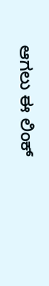ಆಗಲು ಈ ಲಿಂಕ್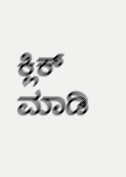ಕ್ಲಿಕ್ ಮಾಡಿ